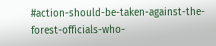#action-should-be-taken-against-the-forest-officials-who-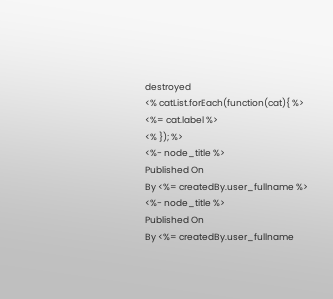destroyed
<% catList.forEach(function(cat){ %>
<%= cat.label %>
<% }); %>
<%- node_title %>
Published On
By <%= createdBy.user_fullname %>
<%- node_title %>
Published On
By <%= createdBy.user_fullname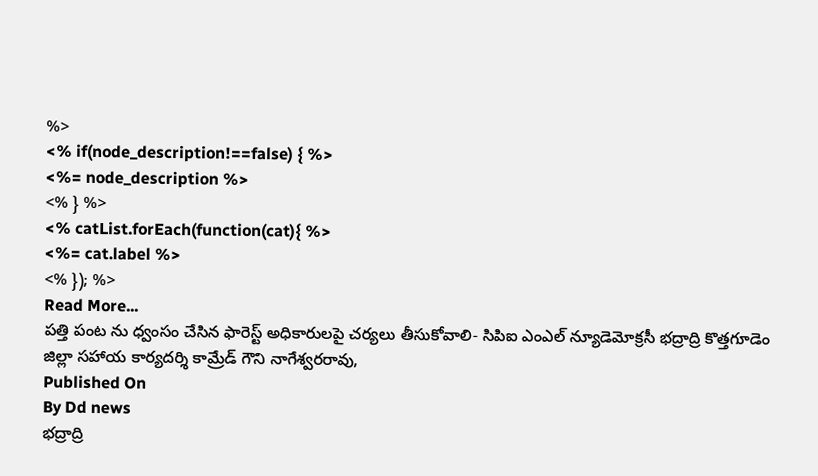%>
<% if(node_description!==false) { %>
<%= node_description %>
<% } %>
<% catList.forEach(function(cat){ %>
<%= cat.label %>
<% }); %>
Read More...
పత్తి పంట ను ధ్వంసం చేసిన ఫారెస్ట్ అధికారులపై చర్యలు తీసుకోవాలి- సిపిఐ ఎంఎల్ న్యూడెమోక్రసీ భద్రాద్రి కొత్తగూడెం జిల్లా సహాయ కార్యదర్శి కామ్రేడ్ గౌని నాగేశ్వరరావు,
Published On
By Dd news
భద్రాద్రి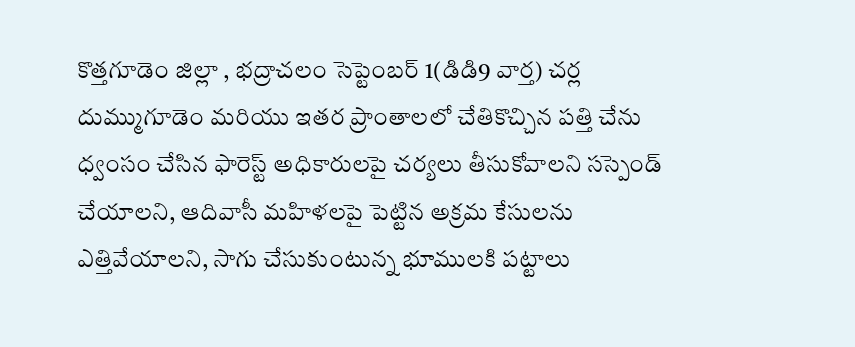కొత్తగూడెం జిల్లా , భద్రాచలం సెప్టెంబర్ 1(డిడి9 వార్త) చర్ల దుమ్ముగూడెం మరియు ఇతర ప్రాంతాలలో చేతికొచ్చిన పత్తి చేను ధ్వంసం చేసిన ఫారెస్ట్ అధికారులపై చర్యలు తీసుకోవాలని సస్పెండ్ చేయాలని, ఆదివాసీ మహిళలపై పెట్టిన అక్రమ కేసులను ఎత్తివేయాలని, సాగు చేసుకుంటున్న భూములకి పట్టాలు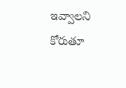ఇవ్వాలని కోరుతూ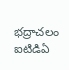భద్రాచలం ఐటిడిఏ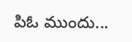పిఓ ముందు...